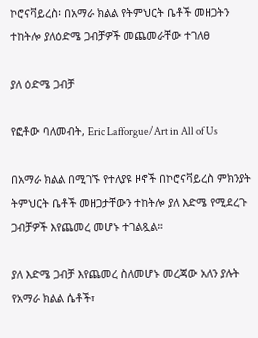ኮሮናቫይረስ፡ በአማራ ክልል የትምህርት ቤቶች መዘጋትን ተከትሎ ያለዕድሜ ጋብቻዎች መጨመራቸው ተገለፀ

ያለ ዕድሜ ጋብቻ

የፎቶው ባለመብት, Eric Lafforgue/Art in All of Us

በአማራ ክልል በሚገኙ የተለያዩ ዞኖች በኮሮናቫይረስ ምክንያት ትምህርት ቤቶች መዘጋታቸውን ተከትሎ ያለ እድሜ የሚደረጉ ጋብቻዎች እየጨመረ መሆኑ ተገልጿል።

ያለ እድሜ ጋብቻ እየጨመረ ስለመሆኑ መረጃው አለን ያሉት የአማራ ክልል ሴቶች፣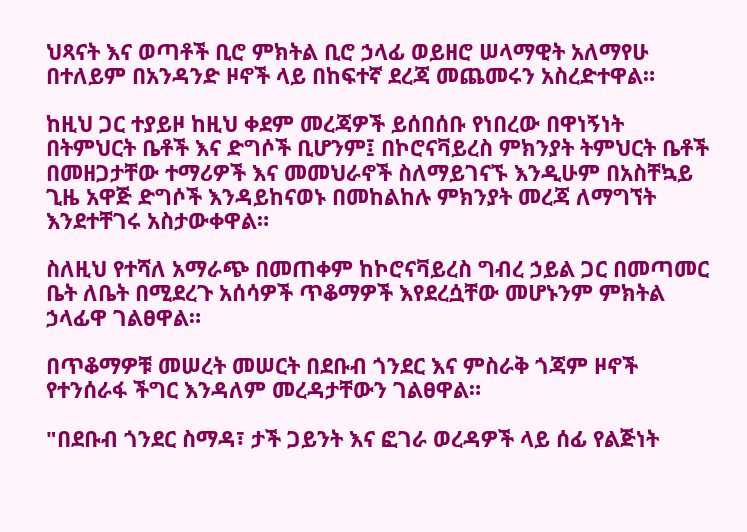ህጻናት እና ወጣቶች ቢሮ ምክትል ቢሮ ኃላፊ ወይዘሮ ሠላማዊት አለማየሁ በተለይም በአንዳንድ ዞኖች ላይ በከፍተኛ ደረጃ መጨመሩን አስረድተዋል።

ከዚህ ጋር ተያይዞ ከዚህ ቀደም መረጃዎች ይሰበሰቡ የነበረው በዋነኝነት በትምህርት ቤቶች እና ድግሶች ቢሆንም፤ በኮሮናቫይረስ ምክንያት ትምህርት ቤቶች በመዘጋታቸው ተማሪዎች እና መመህራኖች ስለማይገናኙ እንዲሁም በአስቸኳይ ጊዜ አዋጅ ድግሶች እንዳይከናወኑ በመከልከሉ ምክንያት መረጃ ለማግኘት እንደተቸገሩ አስታውቀዋል።

ስለዚህ የተሻለ አማራጭ በመጠቀም ከኮሮናቫይረስ ግብረ ኃይል ጋር በመጣመር ቤት ለቤት በሚደረጉ አሰሳዎች ጥቆማዎች እየደረሷቸው መሆኑንም ምክትል ኃላፊዋ ገልፀዋል።

በጥቆማዎቹ መሠረት መሠርት በደቡብ ጎንደር እና ምስራቅ ጎጃም ዞኖች የተንሰራፋ ችግር እንዳለም መረዳታቸውን ገልፀዋል።

"በደቡብ ጎንደር ስማዳ፣ ታች ጋይንት እና ፎገራ ወረዳዎች ላይ ሰፊ የልጅነት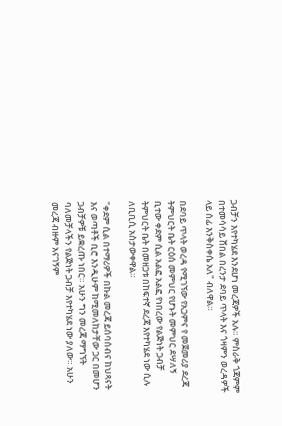ጋብቻን እየተካሄደ እንደሆነ መረጃዎች አሉ። ምስራቅ ጎጃምም በተመሳሳይ ሸበል በረንታ ደባይ ጥላት እና ጎዛምን ወረዳዎች ላይ ሰፊ እንቅስቀሴ አለ" ብለዋል።

በደባይ ጥላት ወረዳ የሚገኘው የአጋምና የ መጀመሪያ ደረጃ ትምህርት ቤት ርዕሰ መምህር የሆኑት መምህር ደሣለኝ ቢተው ቀደም ሲል አልፎ አልፎ የነበረው የልጅነት ጋብቻ ትምህርት ቤት በመዘጋቱ በከፍተኛ ደረጃ እየተካሄደ ነው ሲሉ ለቢቢሲ አስታውቀዋል።

"ቀደም ሲል በተማሪዎች በኩል መረጃ ይሰባሰብና ከህጻናት እና ወጣቶች ቢሮ እንዲሁም ከሚመለከታቸው ጋር በመሆን ጋብቻዎቹ ይቋረጡ ነበር። አሁን ግን መረጃ ማግኘት ባለመቻላችን የልጅነት ጋብቻ እየተካሄደ ነው ያለው። አሁን መረጃ ብዙም አናገኝም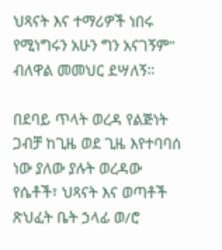ህጻናት እና ተማሪዎች ነበሩ የሚነግሩን አሁን ግን አናገኝም" ብለዋል መመህር ደሣለኝ።

በደባይ ጥላት ወረዳ የልጅነት ጋብቻ ከጊዜ ወደ ጊዜ እየተባባሰ ነው ያለው ያሉት ወረዳው የሴቶች፣ ህጻናት እና ወጣቶች ጽህፈት ቤት ኃላፊ ወ/ሮ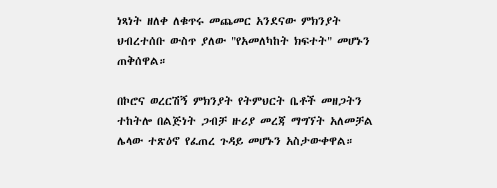ነጻነት ዘለቀ ለቁጥሩ መጨመር አንደናው ምክንያት ህብረተሰቡ ውስጥ ያለው "የአመለካከት ክፍተት" መሆኑን ጠቅሰዋል።

በኮሮና ወረርሽኝ ምክንያት የትምህርት ቤቶች መዘጋትን ተከትሎ በልጅነት ጋብቻ ዙሪያ መረጃ ማግኘት አለመቻል ሌላው ተጽዕኖ የፈጠረ ጉዳይ መሆኑን አስታውቀዋል።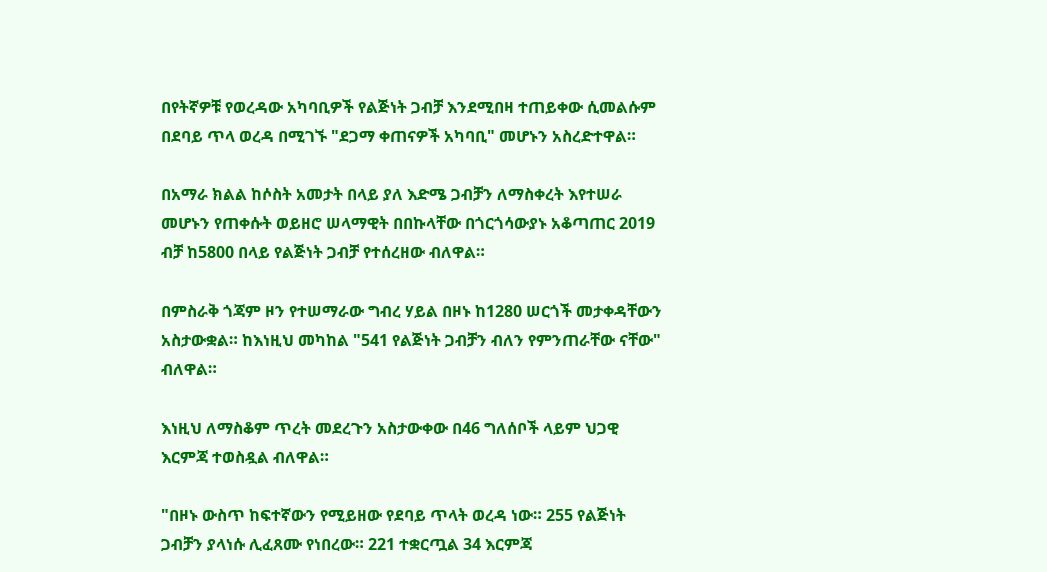በየትኛዎቹ የወረዳው አካባቢዎች የልጅነት ጋብቻ እንደሚበዛ ተጠይቀው ሲመልሱም በደባይ ጥላ ወረዳ በሚገኙ "ደጋማ ቀጠናዎች አካባቢ" መሆኑን አስረድተዋል።

በአማራ ክልል ከሶስት አመታት በላይ ያለ እድሜ ጋብቻን ለማስቀረት እየተሠራ መሆኑን የጠቀሱት ወይዘሮ ሠላማዊት በበኩላቸው በጎርጎሳውያኑ አቆጣጠር 2019 ብቻ ከ5800 በላይ የልጅነት ጋብቻ የተሰረዘው ብለዋል።

በምስራቅ ጎጃም ዞን የተሠማራው ግብረ ሃይል በዞኑ ከ1280 ሠርጎች መታቀዳቸውን አስታውቋል። ከእነዚህ መካከል "541 የልጅነት ጋብቻን ብለን የምንጠራቸው ናቸው" ብለዋል።

እነዚህ ለማስቆም ጥረት መደረጉን አስታውቀው በ46 ግለሰቦች ላይም ህጋዊ እርምጃ ተወስዷል ብለዋል።

"በዞኑ ውስጥ ከፍተኛውን የሚይዘው የደባይ ጥላት ወረዳ ነው። 255 የልጅነት ጋብቻን ያላነሱ ሊፈጸሙ የነበረው። 221 ተቋርጧል 34 እርምጃ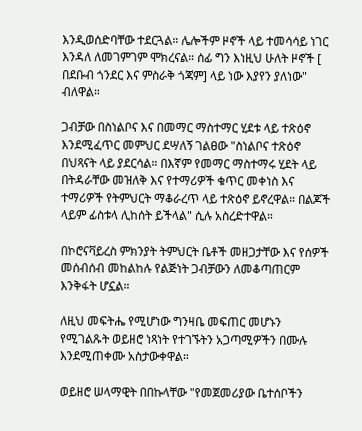እንዲወሰድባቸው ተደርጓል። ሌሎችም ዞኖች ላይ ተመሳሳይ ነገር እንዳለ ለመገምገም ሞክረናል። ሰፊ ግን እነዚህ ሁለት ዞኖች [ በደቡብ ጎንደር እና ምስራቅ ጎጃም] ላይ ነው እያየን ያለነው" ብለዋል።

ጋብቻው በስነልቦና እና በመማር ማስተማር ሂደቱ ላይ ተጽዕኖ እንደሚፈጥር መምህር ደሣለኝ ገልፀው "ስነልቦና ተጽዕኖ በህጻናት ላይ ያደርሳል። በእኛም የመማር ማስተማሩ ሂደት ላይ በትዳራቸው መዝለቅ እና የተማሪዎች ቁጥር መቀነስ እና ተማሪዎች የትምህርት ማቆራረጥ ላይ ተጽዕኖ ይኖረዋል። በልጆች ላይም ፊስቱላ ሊከሰት ይችላል" ሲሉ አስረድተዋል።

በኮሮናቫይረስ ምክንያት ትምህርት ቤቶች መዘጋታቸው እና የሰዎች መሰብሰብ መከልከሉ የልጅነት ጋብቻውን ለመቆጣጠርም እንቅፋት ሆኗል።

ለዚህ መፍትሔ የሚሆነው ግንዛቤ መፍጠር መሆኑን የሚገልጹት ወይዘሮ ነጻነት የተገኙትን አጋጣሚዎችን በሙሉ እንደሚጠቀሙ አስታውቀዋል።

ወይዘሮ ሠላማዊት በበኩላቸው "የመጀመሪያው ቤተሰቦችን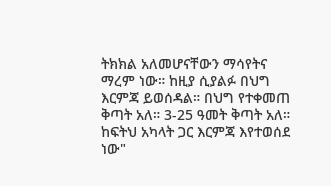ትክክል አለመሆናቸውን ማሳየትና ማረም ነው። ከዚያ ሲያልፉ በህግ እርምጃ ይወሰዳል። በህግ የተቀመጠ ቅጣት አለ። 3-25 ዓመት ቅጣት አለ። ከፍትህ አካላት ጋር እርምጃ እየተወሰደ ነው"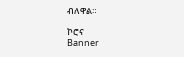ብለዋል።

ኮሮና
Banner